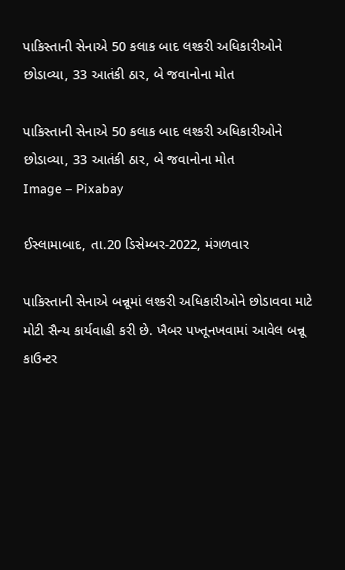પાકિસ્તાની સેનાએ 50 કલાક બાદ લશ્કરી અધિકારીઓને છોડાવ્યા, 33 આતંકી ઠાર, બે જવાનોના મોત

પાકિસ્તાની સેનાએ 50 કલાક બાદ લશ્કરી અધિકારીઓને છોડાવ્યા, 33 આતંકી ઠાર, બે જવાનોના મોત
Image – Pixabay

ઈસ્લામાબાદ, તા.20 ડિસેમ્બર-2022, મંગળવાર

પાકિસ્તાની સેનાએ બન્નૂમાં લશ્કરી અધિકારીઓને છોડાવવા માટે મોટી સૈન્ય કાર્યવાહી કરી છે. ખૈબર પખ્તૂનખવામાં આવેલ બન્નૂ કાઉન્ટર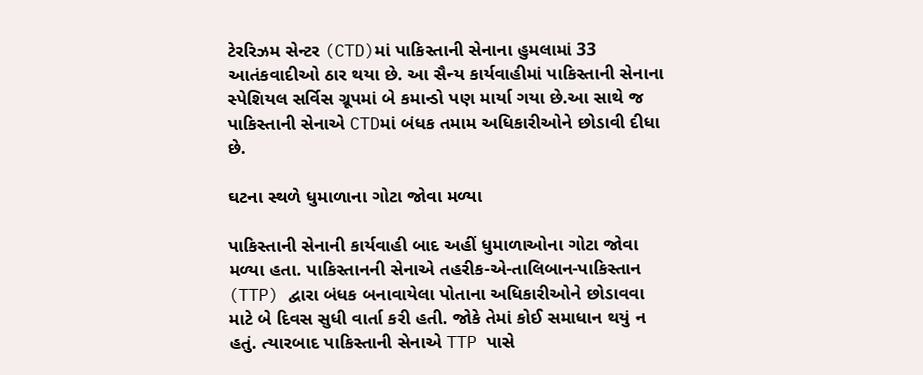ટેરરિઝમ સેન્ટર (CTD)માં પાકિસ્તાની સેનાના હુમલામાં 33 આતંકવાદીઓ ઠાર થયા છે. આ સૈન્ય કાર્યવાહીમાં પાકિસ્તાની સેનાના સ્પેશિયલ સર્વિસ ગ્રૂપમાં બે કમાન્ડો પણ માર્યા ગયા છે.આ સાથે જ પાકિસ્તાની સેનાએ CTDમાં બંધક તમામ અધિકારીઓને છોડાવી દીધા છે.

ઘટના સ્થળે ધુમાળાના ગોટા જોવા મળ્યા

પાકિસ્તાની સેનાની કાર્યવાહી બાદ અહીં ધુમાળાઓના ગોટા જોવા મળ્યા હતા. પાકિસ્તાનની સેનાએ તહરીક-એ-તાલિબાન-પાકિસ્તાન (TTP) દ્વારા બંધક બનાવાયેલા પોતાના અધિકારીઓને છોડાવવા માટે બે દિવસ સુધી વાર્તા કરી હતી. જોકે તેમાં કોઈ સમાધાન થયું ન હતું. ત્યારબાદ પાકિસ્તાની સેનાએ TTP પાસે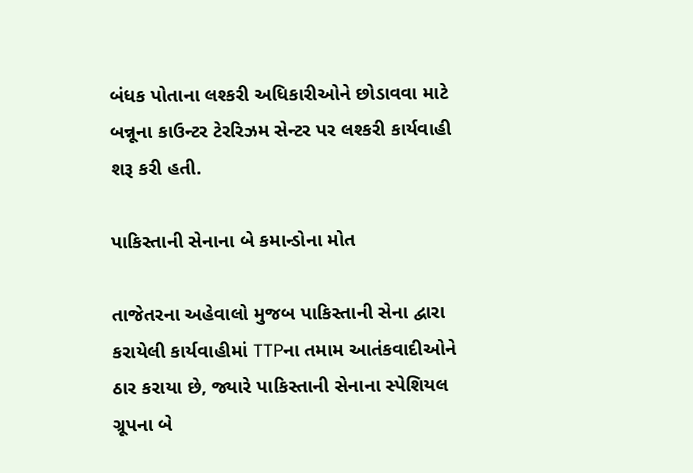બંધક પોતાના લશ્કરી અધિકારીઓને છોડાવવા માટે બન્નૂના કાઉન્ટર ટેરરિઝમ સેન્ટર પર લશ્કરી કાર્યવાહી શરૂ કરી હતી.

પાકિસ્તાની સેનાના બે કમાન્ડોના મોત

તાજેતરના અહેવાલો મુજબ પાકિસ્તાની સેના દ્વારા કરાયેલી કાર્યવાહીમાં TTPના તમામ આતંકવાદીઓને ઠાર કરાયા છે, જ્યારે પાકિસ્તાની સેનાના સ્પેશિયલ ગ્રૂપના બે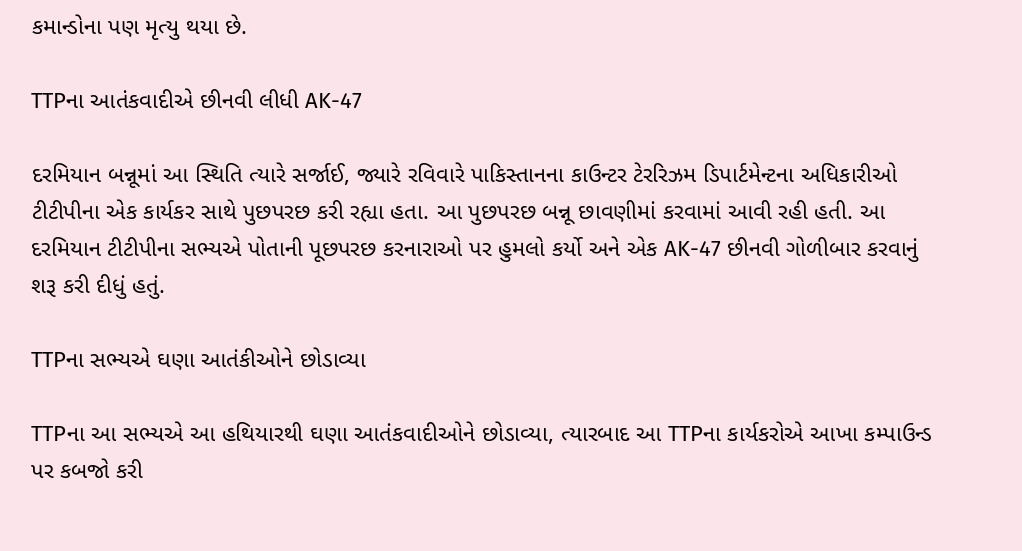કમાન્ડોના પણ મૃત્યુ થયા છે.

TTPના આતંકવાદીએ છીનવી લીધી AK-47

દરમિયાન બન્નૂમાં આ સ્થિતિ ત્યારે સર્જાઈ, જ્યારે રવિવારે પાકિસ્તાનના કાઉન્ટર ટેરરિઝમ ડિપાર્ટમેન્ટના અધિકારીઓ ટીટીપીના એક કાર્યકર સાથે પુછપરછ કરી રહ્યા હતા. આ પુછપરછ બન્નૂ છાવણીમાં કરવામાં આવી રહી હતી. આ દરમિયાન ટીટીપીના સભ્યએ પોતાની પૂછપરછ કરનારાઓ પર હુમલો કર્યો અને એક AK-47 છીનવી ગોળીબાર કરવાનું શરૂ કરી દીધું હતું.

TTPના સભ્યએ ઘણા આતંકીઓને છોડાવ્યા

TTPના આ સભ્યએ આ હથિયારથી ઘણા આતંકવાદીઓને છોડાવ્યા, ત્યારબાદ આ TTPના કાર્યકરોએ આખા કમ્પાઉન્ડ પર કબજો કરી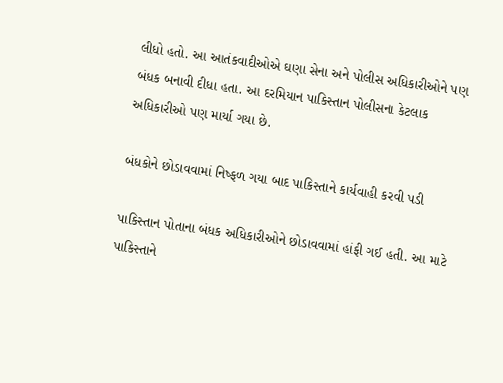લીધો હતો. આ આતંકવાદીઓએ ઘણા સેના અને પોલીસ અધિકારીઓને પણ બંધક બનાવી દીધા હતા. આ દરમિયાન પાકિસ્તાન પોલીસના કેટલાક અધિકારીઓ પણ માર્યા ગયા છે.

બંધકોને છોડાવવામાં નિષ્ફળ ગયા બાદ પાકિસ્તાને કાર્યવાહી કરવી પડી

પાકિસ્તાન પોતાના બંધક અધિકારીઓને છોડાવવામાં હાંફી ગઈ હતી. આ માટે પાકિસ્તાને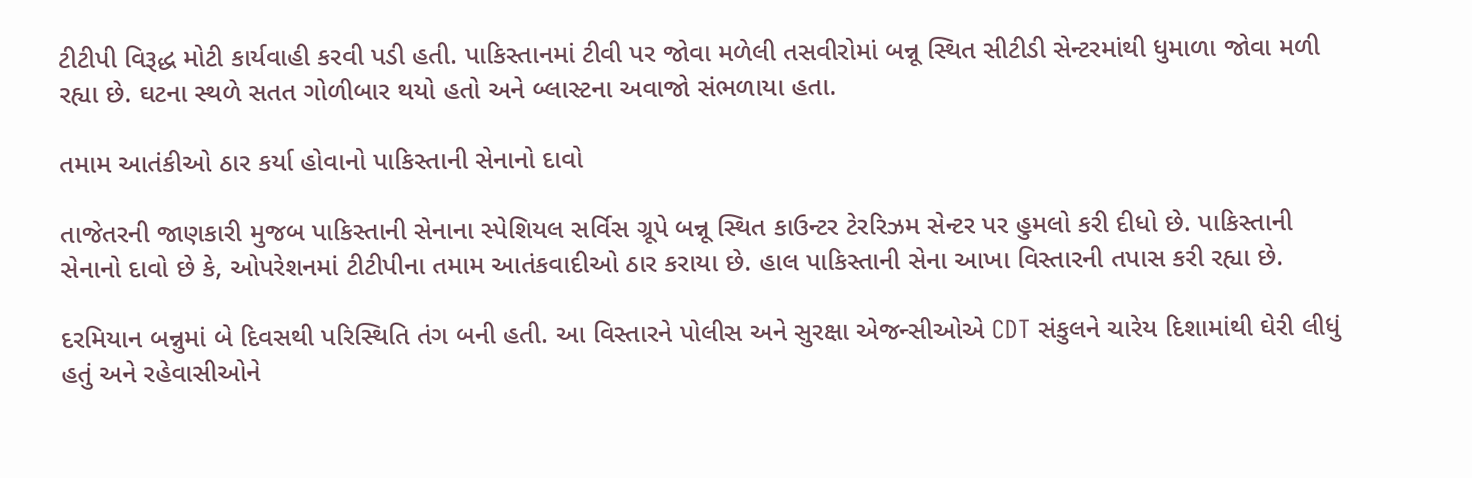ટીટીપી વિરૂદ્ધ મોટી કાર્યવાહી કરવી પડી હતી. પાકિસ્તાનમાં ટીવી પર જોવા મળેલી તસવીરોમાં બન્નૂ સ્થિત સીટીડી સેન્ટરમાંથી ધુમાળા જોવા મળી રહ્યા છે. ઘટના સ્થળે સતત ગોળીબાર થયો હતો અને બ્લાસ્ટના અવાજો સંભળાયા હતા.

તમામ આતંકીઓ ઠાર કર્યા હોવાનો પાકિસ્તાની સેનાનો દાવો

તાજેતરની જાણકારી મુજબ પાકિસ્તાની સેનાના સ્પેશિયલ સર્વિસ ગ્રૂપે બન્નૂ સ્થિત કાઉન્ટર ટેરરિઝમ સેન્ટર પર હુમલો કરી દીધો છે. પાકિસ્તાની સેનાનો દાવો છે કે, ઓપરેશનમાં ટીટીપીના તમામ આતંકવાદીઓ ઠાર કરાયા છે. હાલ પાકિસ્તાની સેના આખા વિસ્તારની તપાસ કરી રહ્યા છે.

દરમિયાન બન્નુમાં બે દિવસથી પરિસ્થિતિ તંગ બની હતી. આ વિસ્તારને પોલીસ અને સુરક્ષા એજન્સીઓએ CDT સંકુલને ચારેય દિશામાંથી ઘેરી લીધું હતું અને રહેવાસીઓને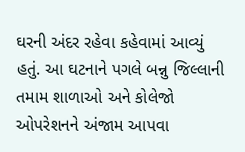ઘરની અંદર રહેવા કહેવામાં આવ્યું હતું. આ ઘટનાને પગલે બન્નુ જિલ્લાની તમામ શાળાઓ અને કોલેજો ઓપરેશનને અંજામ આપવા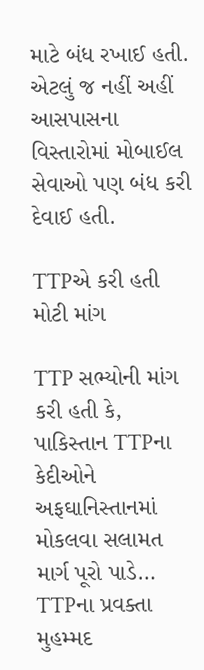માટે બંધ રખાઈ હતી. એટલું જ નહીં અહીં આસપાસના વિસ્તારોમાં મોબાઈલ સેવાઓ પણ બંધ કરી દેવાઈ હતી.

TTPએ કરી હતી મોટી માંગ

TTP સભ્યોની માંગ કરી હતી કે, પાકિસ્તાન TTPના કેદીઓને અફઘાનિસ્તાનમાં મોકલવા સલામત માર્ગ પૂરો પાડે… TTPના પ્રવક્તા મુહમ્મદ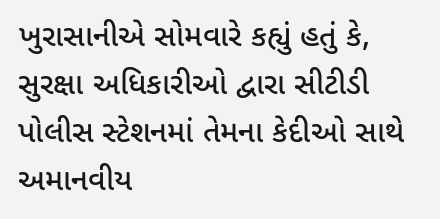ખુરાસાનીએ સોમવારે કહ્યું હતું કે, સુરક્ષા અધિકારીઓ દ્વારા સીટીડી પોલીસ સ્ટેશનમાં તેમના કેદીઓ સાથે અમાનવીય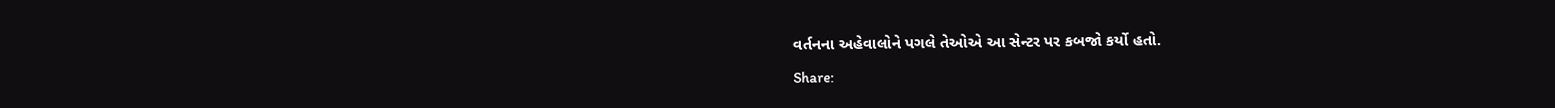વર્તનના અહેવાલોને પગલે તેઓએ આ સેન્ટર પર કબજો કર્યો હતો.

Share: